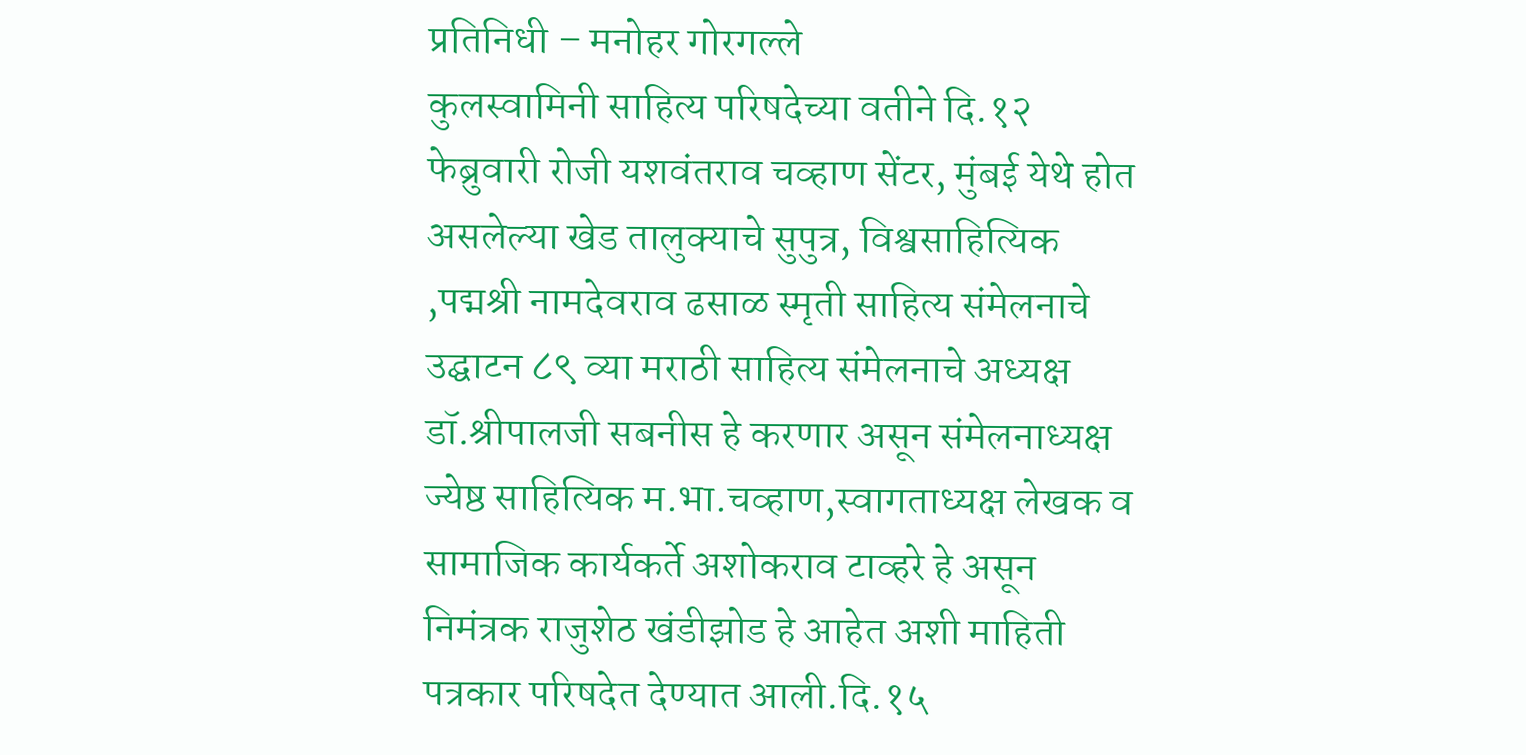प्रतिनिधी – मनोहर गोरगल्ले
कुलस्वामिनी साहित्य परिषदेच्या वतीने दि.१२ फेब्रुवारी रोजी यशवंतराव चव्हाण सेंटर, मुंबई येथे होत असलेल्या खेड तालुक्याचे सुपुत्र, विश्वसाहित्यिक ,पद्मश्री नामदेवराव ढसाळ स्मृती साहित्य संमेलनाचे उद्घाटन ८९ व्या मराठी साहित्य संमेलनाचे अध्यक्ष डॉ.श्रीपालजी सबनीस हे करणार असून संमेलनाध्यक्ष ज्येष्ठ साहित्यिक म.भा.चव्हाण,स्वागताध्यक्ष लेखक व सामाजिक कार्यकर्ते अशोकराव टाव्हरे हे असून निमंत्रक राजुशेठ खंडीझोड हे आहेत अशी माहिती पत्रकार परिषदेत देण्यात आली.दि.१५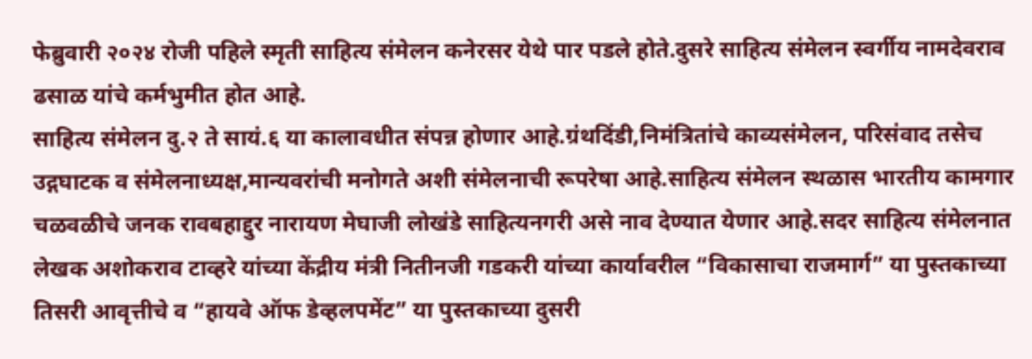फेब्रुवारी २०२४ रोजी पहिले स्मृती साहित्य संमेलन कनेरसर येथे पार पडले होते.दुसरे साहित्य संमेलन स्वर्गीय नामदेवराव ढसाळ यांचे कर्मभुमीत होत आहे.
साहित्य संमेलन दु.२ ते सायं.६ या कालावधीत संपन्न होणार आहे.ग्रंथदिंडी,निमंत्रितांचे काव्यसंमेलन, परिसंवाद तसेच उद्गघाटक व संमेलनाध्यक्ष,मान्यवरांची मनोगते अशी संमेलनाची रूपरेषा आहे.साहित्य संमेलन स्थळास भारतीय कामगार चळवळीचे जनक रावबहाद्दुर नारायण मेघाजी लोखंडे साहित्यनगरी असे नाव देण्यात येणार आहे.सदर साहित्य संमेलनात लेखक अशोकराव टाव्हरे यांच्या केंद्रीय मंत्री नितीनजी गडकरी यांच्या कार्यावरील “विकासाचा राजमार्ग” या पुस्तकाच्या तिसरी आवृत्तीचे व “हायवे ऑफ डेव्हलपमेंट” या पुस्तकाच्या दुसरी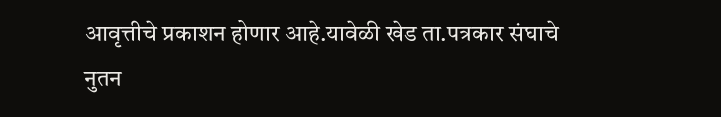आवृत्तीचे प्रकाशन होणार आहे.यावेळी खेड ता.पत्रकार संघाचे नुतन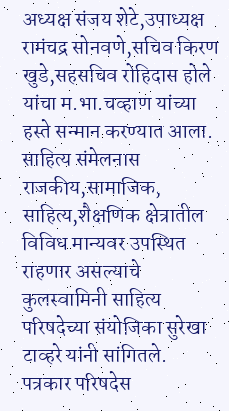अध्यक्ष संजय शेटे,उपाध्यक्ष रामंचद्र सोनवणे,सचिव किरण खुडे,सहसचिव रोहिदास होले यांचा म.भा.चव्हाण यांच्या हस्ते सन्मान करण्यात आला.
साहित्य संमेलनास राजकीय,सामाजिक, साहित्य,शैक्षणिक क्षेत्रातील विविध मान्यवर उपस्थित राहणार असल्याचे कुलस्वामिनी साहित्य परिषदेच्या संयोजिका सुरेखा टाव्हरे यांनी सांगितले.
पत्रकार परिषदेस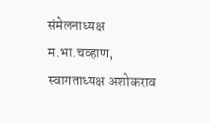संमेलनाध्यक्ष म.भा.चव्हाण, स्वागताध्यक्ष अशोकराव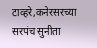टाव्हरे,कनेरसरच्या सरपंच सुनीता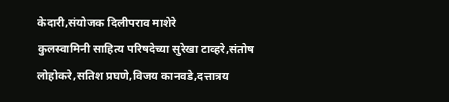केदारी,संयोजक दिलीपराव माशेरे
कुलस्वामिनी साहित्य परिषदेच्या सुरेखा टाव्हरे,संतोष लोहोकरे,सतिश प्रघणे,विजय कानवडे,दत्तात्रय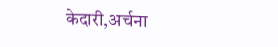केदारी,अर्चना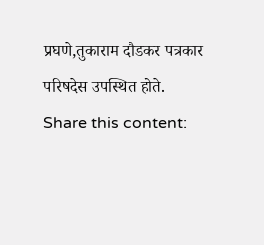प्रघणे,तुकाराम दौडकर पत्रकार परिषदेस उपस्थित होते.
Share this content: